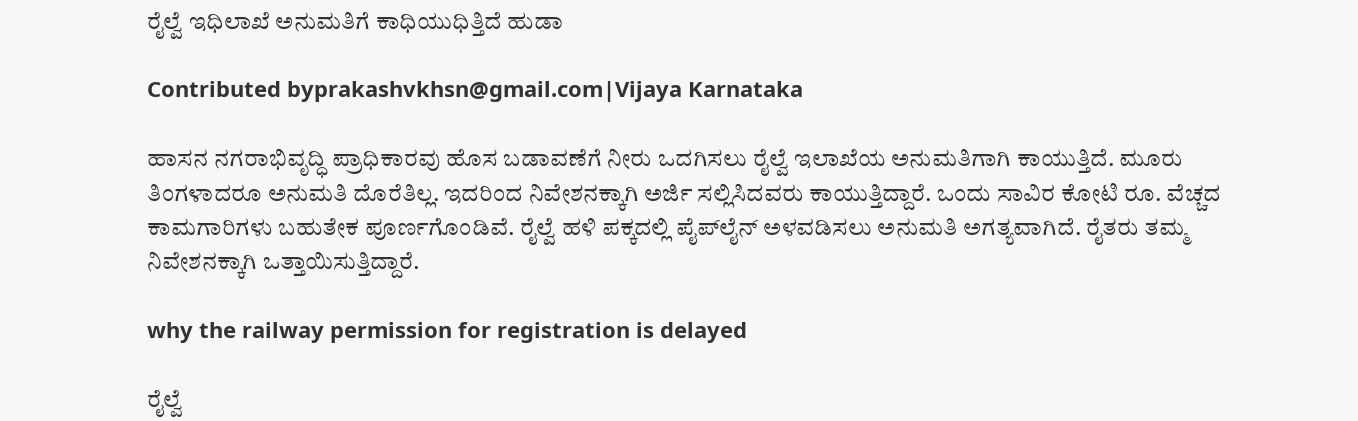ರೈಲ್ವೆ ಇಧಿಲಾಖೆ ಅನುಮತಿಗೆ ಕಾಧಿಯುಧಿತ್ತಿದೆ ಹುಡಾ

Contributed byprakashvkhsn@gmail.com|Vijaya Karnataka

ಹಾಸನ ನಗರಾಭಿವೃದ್ಧಿ ಪ್ರಾಧಿಕಾರವು ಹೊಸ ಬಡಾವಣೆಗೆ ನೀರು ಒದಗಿಸಲು ರೈಲ್ವೆ ಇಲಾಖೆಯ ಅನುಮತಿಗಾಗಿ ಕಾಯುತ್ತಿದೆ. ಮೂರು ತಿಂಗಳಾದರೂ ಅನುಮತಿ ದೊರೆತಿಲ್ಲ. ಇದರಿಂದ ನಿವೇಶನಕ್ಕಾಗಿ ಅರ್ಜಿ ಸಲ್ಲಿಸಿದವರು ಕಾಯುತ್ತಿದ್ದಾರೆ. ಒಂದು ಸಾವಿರ ಕೋಟಿ ರೂ. ವೆಚ್ಚದ ಕಾಮಗಾರಿಗಳು ಬಹುತೇಕ ಪೂರ್ಣಗೊಂಡಿವೆ. ರೈಲ್ವೆ ಹಳಿ ಪಕ್ಕದಲ್ಲಿ ಪೈಪ್‌ಲೈನ್ ಅಳವಡಿಸಲು ಅನುಮತಿ ಅಗತ್ಯವಾಗಿದೆ. ರೈತರು ತಮ್ಮ ನಿವೇಶನಕ್ಕಾಗಿ ಒತ್ತಾಯಿಸುತ್ತಿದ್ದಾರೆ.

why the railway permission for registration is delayed

ರೈಲ್ವೆ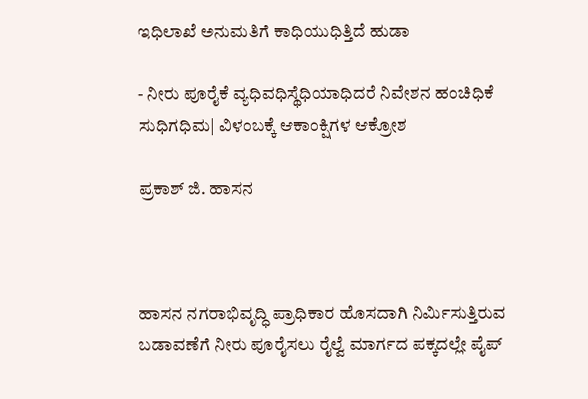ಇಧಿಲಾಖೆ ಅನುಮತಿಗೆ ಕಾಧಿಯುಧಿತ್ತಿದೆ ಹುಡಾ

- ನೀರು ಪೂರೈಕೆ ವ್ಯಧಿವಧಿಸ್ಥೆಧಿಯಾಧಿದರೆ ನಿವೇಶನ ಹಂಚಿಧಿಕೆ ಸುಧಿಗಧಿಮ| ವಿಳಂಬಕ್ಕೆ ಆಕಾಂಕ್ಷಿಗಳ ಆಕ್ರೋಶ

ಪ್ರಕಾಶ್ ಜಿ. ಹಾಸನ



ಹಾಸನ ನಗರಾಭಿವೃದ್ಧಿ ಪ್ರಾಧಿಕಾರ ಹೊಸದಾಗಿ ನಿರ್ಮಿಸುತ್ತಿರುವ ಬಡಾವಣೆಗೆ ನೀರು ಪೂರೈಸಲು ರೈಲ್ವೆ ಮಾರ್ಗದ ಪಕ್ಕದಲ್ಲೇ ಪೈಪ್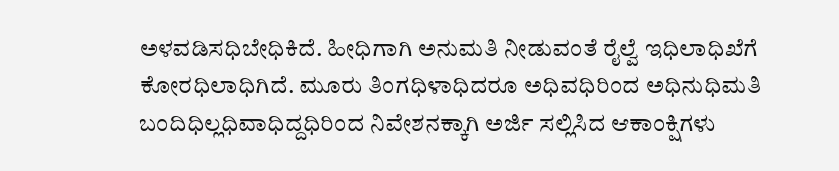ಅಳವಡಿಸಧಿಬೇಧಿಕಿದೆ. ಹೀಧಿಗಾಗಿ ಅನುಮತಿ ನೀಡುವಂತೆ ರೈಲ್ವೆ ಇಧಿಲಾಧಿಖೆಗೆ ಕೋರಧಿಲಾಧಿಗಿದೆ. ಮೂರು ತಿಂಗಧಿಳಾಧಿದರೂ ಅಧಿವಧಿರಿಂದ ಅಧಿನುಧಿಮತಿ ಬಂದಿಧಿಲ್ಲಧಿವಾಧಿದ್ದಧಿರಿಂದ ನಿವೇಶನಕ್ಕಾಗಿ ಅರ್ಜಿ ಸಲ್ಲಿಸಿದ ಆಕಾಂಕ್ಷಿಗಳು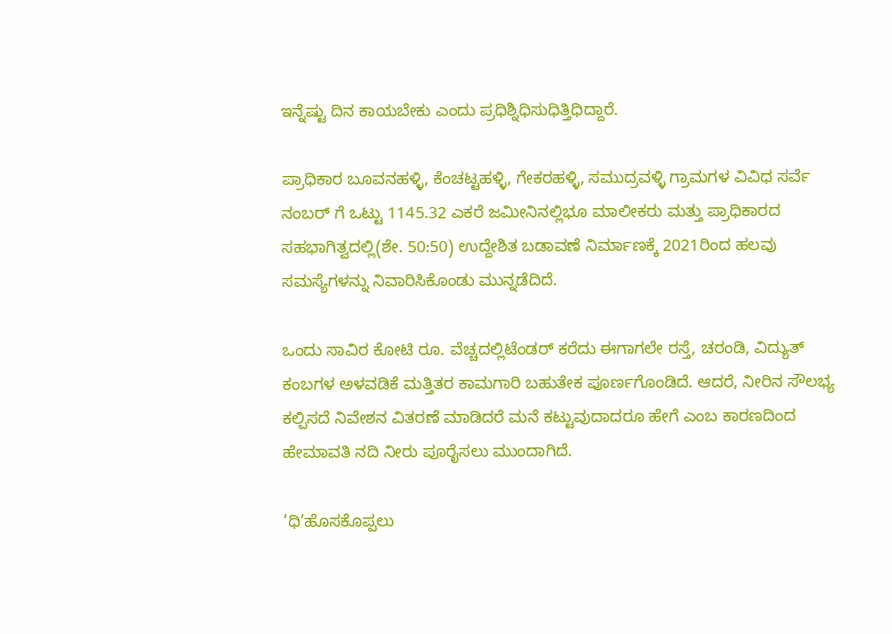ಇನ್ನೆಷ್ಟು ದಿನ ಕಾಯಬೇಕು ಎಂದು ಪ್ರಧಿಶ್ನಿಧಿಸುಧಿತ್ತಿಧಿದ್ದಾರೆ.

ಪ್ರಾಧಿಕಾರ ಬೂವನಹಳ್ಳಿ, ಕೆಂಚಟ್ಟಹಳ್ಳಿ, ಗೇಕರಹಳ್ಳಿ, ಸಮುದ್ರವಳ್ಳಿ ಗ್ರಾಮಗಳ ವಿವಿಧ ಸರ್ವೆ ನಂಬರ್ ಗೆ ಒಟ್ಟು 1145.32 ಎಕರೆ ಜಮೀನಿನಲ್ಲಿಭೂ ಮಾಲೀಕರು ಮತ್ತು ಪ್ರಾಧಿಕಾರದ ಸಹಭಾಗಿತ್ವದಲ್ಲಿ(ಶೇ. 50:50) ಉದ್ದೇಶಿತ ಬಡಾವಣೆ ನಿರ್ಮಾಣಕ್ಕೆ 2021ರಿಂದ ಹಲವು ಸಮಸ್ಯೆಗಳನ್ನು ನಿವಾರಿಸಿಕೊಂಡು ಮುನ್ನಡೆದಿದೆ.

ಒಂದು ಸಾವಿರ ಕೋಟಿ ರೂ. ವೆಚ್ಚದಲ್ಲಿಟೆಂಡರ್ ಕರೆದು ಈಗಾಗಲೇ ರಸ್ತೆ, ಚರಂಡಿ, ವಿದ್ಯುತ್ ಕಂಬಗಳ ಅಳವಡಿಕೆ ಮತ್ತಿತರ ಕಾಮಗಾರಿ ಬಹುತೇಕ ಪೂರ್ಣಗೊಂಡಿದೆ. ಆದರೆ, ನೀರಿನ ಸೌಲಭ್ಯ ಕಲ್ಪಿಸದೆ ನಿವೇಶನ ವಿತರಣೆ ಮಾಡಿದರೆ ಮನೆ ಕಟ್ಟುವುದಾದರೂ ಹೇಗೆ ಎಂಬ ಕಾರಣದಿಂದ ಹೇಮಾವತಿ ನದಿ ನೀರು ಪೂರೈಸಲು ಮುಂದಾಗಿದೆ.

‘ಧಿ‘ಹೊಸಕೊಪ್ಪಲು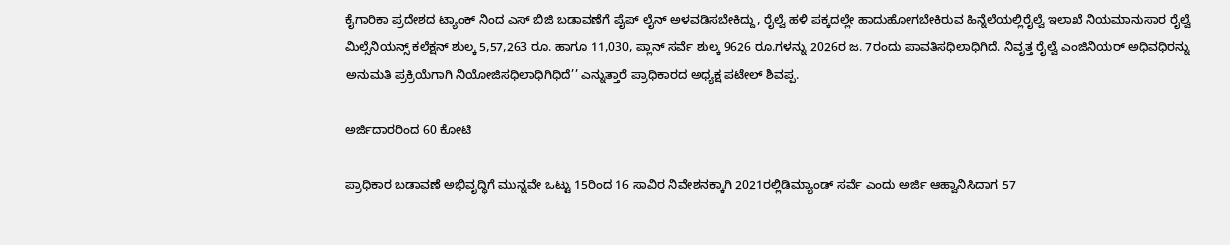ಕೈಗಾರಿಕಾ ಪ್ರದೇಶದ ಟ್ಯಾಂಕ್ ನಿಂದ ಎಸ್ ಬಿಜಿ ಬಡಾವಣೆಗೆ ಪೈಪ್ ಲೈನ್ ಅಳವಡಿಸಬೇಕಿದ್ದು, ರೈಲ್ವೆ ಹಳಿ ಪಕ್ಕದಲ್ಲೇ ಹಾದುಹೋಗಬೇಕಿರುವ ಹಿನ್ನೆಲೆಯಲ್ಲಿರೈಲ್ವೆ ಇಲಾಖೆ ನಿಯಮಾನುಸಾರ ರೈಲ್ವೆ ಮಿಲ್ಸೆನಿಯನ್ಸ್ ಕಲೆಕ್ಷನ್ ಶುಲ್ಕ 5,57,263 ರೂ. ಹಾಗೂ 11,030, ಪ್ಲಾನ್ ಸರ್ವೆ ಶುಲ್ಕ 9626 ರೂ.ಗಳನ್ನು 2026ರ ಜ. 7ರಂದು ಪಾವತಿಸಧಿಲಾಧಿಗಿದೆ. ನಿವೃತ್ತ ರೈಲ್ವೆ ಎಂಜಿನಿಯರ್ ಅಧಿವಧಿರನ್ನು ಅನುಮತಿ ಪ್ರಕ್ರಿಯೆಗಾಗಿ ನಿಯೋಜಿಸಧಿಲಾಧಿಗಿಧಿದೆ’’ ಎನ್ನುತ್ತಾರೆ ಪ್ರಾಧಿಕಾರದ ಅಧ್ಯಕ್ಷ ಪಟೇಲ್ ಶಿವಪ್ಪ.

ಅರ್ಜಿದಾರರಿಂದ 60 ಕೋಟಿ

ಪ್ರಾಧಿಕಾರ ಬಡಾವಣೆ ಅಭಿವೃದ್ಧಿಗೆ ಮುನ್ನವೇ ಒಟ್ಟು 15ರಿಂದ 16 ಸಾವಿರ ನಿವೇಶನಕ್ಕಾಗಿ 2021ರಲ್ಲಿಡಿಮ್ಯಾಂಡ್ ಸರ್ವೆ ಎಂದು ಅರ್ಜಿ ಆಹ್ವಾನಿಸಿದಾಗ 57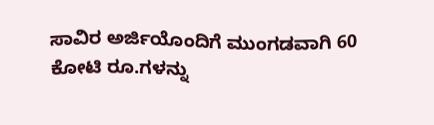ಸಾವಿರ ಅರ್ಜಿಯೊಂದಿಗೆ ಮುಂಗಡವಾಗಿ 60 ಕೋಟಿ ರೂ.ಗಳನ್ನು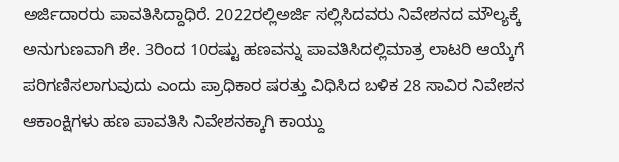ಅರ್ಜಿದಾರರು ಪಾವತಿಸಿದ್ದಾಧಿರೆ. 2022ರಲ್ಲಿಅರ್ಜಿ ಸಲ್ಲಿಸಿದವರು ನಿವೇಶನದ ಮೌಲ್ಯಕ್ಕೆ ಅನುಗುಣವಾಗಿ ಶೇ. 3ರಿಂದ 10ರಷ್ಟು ಹಣವನ್ನು ಪಾವತಿಸಿದಲ್ಲಿಮಾತ್ರ ಲಾಟರಿ ಆಯ್ಕೆಗೆ ಪರಿಗಣಿಸಲಾಗುವುದು ಎಂದು ಪ್ರಾಧಿಕಾರ ಷರತ್ತು ವಿಧಿಸಿದ ಬಳಿಕ 28 ಸಾವಿರ ನಿವೇಶನ ಆಕಾಂಕ್ಷಿಗಳು ಹಣ ಪಾವತಿಸಿ ನಿವೇಶನಕ್ಕಾಗಿ ಕಾಯ್ದು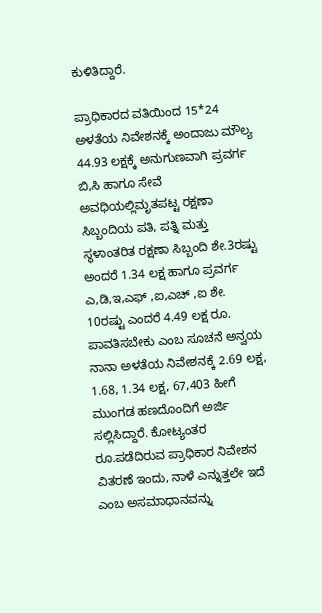ಕುಳಿತಿದ್ದಾರೆ.

ಪ್ರಾಧಿಕಾರದ ವತಿಯಿಂದ 15*24 ಅಳತೆಯ ನಿವೇಶನಕ್ಕೆ ಅಂದಾಜು ಮೌಲ್ಯ 44.93 ಲಕ್ಷಕ್ಕೆ ಅನುಗುಣವಾಗಿ ಪ್ರವರ್ಗ ಬಿ,ಸಿ ಹಾಗೂ ಸೇವೆ ಅವಧಿಯಲ್ಲಿಮೃತಪಟ್ಟ ರಕ್ಷಣಾ ಸಿಬ್ಬಂದಿಯ ಪತಿ, ಪತ್ನಿ ಮತ್ತು ಸ್ಥಳಾಂತರಿತ ರಕ್ಷಣಾ ಸಿಬ್ಬಂದಿ ಶೇ.3ರಷ್ಟು ಅಂದರೆ 1.34 ಲಕ್ಷ ಹಾಗೂ ಪ್ರವರ್ಗ ಎ,ಡಿ,ಇ,ಎಫ್ ,ಐ,ಎಚ್ ,ಐ ಶೇ. 10ರಷ್ಟು ಎಂದರೆ 4.49 ಲಕ್ಷ ರೂ. ಪಾವತಿಸಬೇಕು ಎಂಬ ಸೂಚನೆ ಅನ್ವಯ ನಾನಾ ಅಳತೆಯ ನಿವೇಶನಕ್ಕೆ 2.69 ಲಕ್ಷ, 1.68, 1.34 ಲಕ್ಷ, 67,403 ಹೀಗೆ ಮುಂಗಡ ಹಣದೊಂದಿಗೆ ಅರ್ಜಿ ಸಲ್ಲಿಸಿದ್ದಾರೆ. ಕೋಟ್ಯಂತರ ರೂ.ಪಡೆದಿರುವ ಪ್ರಾಧಿಕಾರ ನಿವೇಶನ ವಿತರಣೆ ಇಂದು, ನಾಳೆ ಎನ್ನುತ್ತಲೇ ಇದೆ ಎಂಬ ಅಸಮಾಧಾನವನ್ನು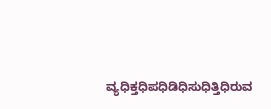ವ್ಯಧಿಕ್ತಧಿಪಧಿಡಿಧಿಸುಧಿತ್ತಿಧಿರುವ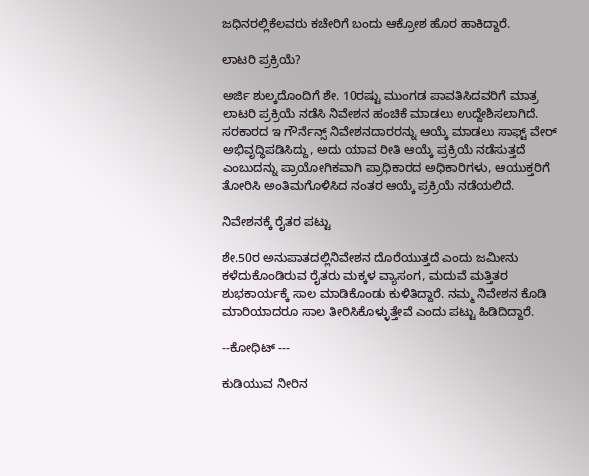ಜಧಿನರಲ್ಲಿಕೆಲವರು ಕಚೇರಿಗೆ ಬಂದು ಆಕ್ರೋಶ ಹೊರ ಹಾಕಿದ್ದಾರೆ.

ಲಾಟರಿ ಪ್ರಕ್ರಿಯೆ?

ಅರ್ಜಿ ಶುಲ್ಕದೊಂದಿಗೆ ಶೇ. 10ರಷ್ಟು ಮುಂಗಡ ಪಾವತಿಸಿದವರಿಗೆ ಮಾತ್ರ ಲಾಟರಿ ಪ್ರಕ್ರಿಯೆ ನಡೆಸಿ ನಿವೇಶನ ಹಂಚಿಕೆ ಮಾಡಲು ಉದ್ದೇಶಿಸಲಾಗಿದೆ. ಸರಕಾರದ ಇ ಗೌರ್ನೆನ್ಸ್ ನಿವೇಶನದಾರರನ್ನು ಆಯ್ಕೆ ಮಾಡಲು ಸಾಫ್ಟ್ ವೇರ್ ಅಭಿವೃದ್ಧಿಪಡಿಸಿದ್ದು, ಅದು ಯಾವ ರೀತಿ ಆಯ್ಕೆ ಪ್ರಕ್ರಿಯೆ ನಡೆಸುತ್ತದೆ ಎಂಬುದನ್ನು ಪ್ರಾಯೋಗಿಕವಾಗಿ ಪ್ರಾಧಿಕಾರದ ಅಧಿಕಾರಿಗಳು, ಆಯುಕ್ತರಿಗೆ ತೋರಿಸಿ ಅಂತಿಮಗೊಳಿಸಿದ ನಂತರ ಆಯ್ಕೆ ಪ್ರಕ್ರಿಯೆ ನಡೆಯಲಿದೆ.

ನಿವೇಶನಕ್ಕೆ ರೈತರ ಪಟ್ಟು

ಶೇ.50ರ ಅನುಪಾತದಲ್ಲಿನಿವೇಶನ ದೊರೆಯುತ್ತದೆ ಎಂದು ಜಮೀನು ಕಳೆದುಕೊಂಡಿರುವ ರೈತರು ಮಕ್ಕಳ ವ್ಯಾಸಂಗ, ಮದುವೆ ಮತ್ತಿತರ ಶುಭಕಾರ್ಯಕ್ಕೆ ಸಾಲ ಮಾಡಿಕೊಂಡು ಕುಳಿತಿದ್ದಾರೆ. ನಮ್ಮ ನಿವೇಶನ ಕೊಡಿ ಮಾರಿಯಾದರೂ ಸಾಲ ತೀರಿಸಿಕೊಳ್ಳುತ್ತೇವೆ ಎಂದು ಪಟ್ಟು ಹಿಡಿದಿದ್ದಾರೆ.

--ಕೋಧಿಟ್ ---

ಕುಡಿಯುವ ನೀರಿನ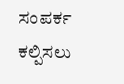ಸಂಪರ್ಕ ಕಲ್ಪಿಸಲು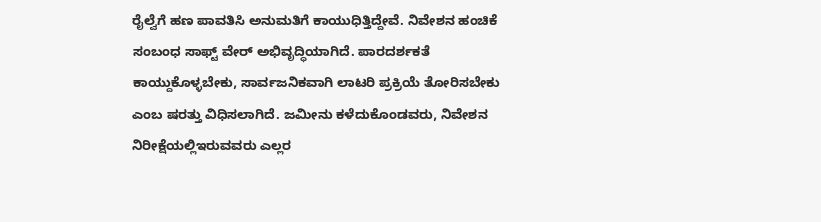ರೈಲ್ವೆಗೆ ಹಣ ಪಾವತಿಸಿ ಅನುಮತಿಗೆ ಕಾಯುಧಿತ್ತಿದ್ದೇವೆ. ನಿವೇಶನ ಹಂಚಿಕೆ ಸಂಬಂಧ ಸಾಫ್ಟ್ ವೇರ್ ಅಭಿವೃದ್ಧಿಯಾಗಿದೆ. ಪಾರದರ್ಶಕತೆ ಕಾಯ್ದುಕೊಳ್ಳಬೇಕು, ಸಾರ್ವಜನಿಕವಾಗಿ ಲಾಟರಿ ಪ್ರಕ್ರಿಯೆ ತೋರಿಸಬೇಕು ಎಂಬ ಷರತ್ತು ವಿಧಿಸಲಾಗಿದೆ. ಜಮೀನು ಕಳೆದುಕೊಂಡವರು, ನಿವೇಶನ ನಿರೀಕ್ಷೆಯಲ್ಲಿಇರುವವರು ಎಲ್ಲರ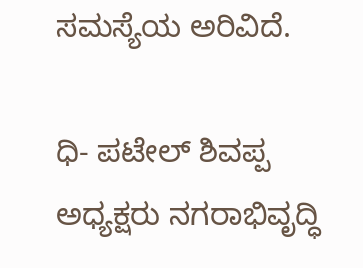ಸಮಸ್ಯೆಯ ಅರಿವಿದೆ.

ಧಿ- ಪಟೇಲ್ ಶಿವಪ್ಪ ಅಧ್ಯಕ್ಷರು ನಗರಾಭಿವೃದ್ಧಿ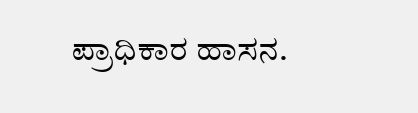ಪ್ರಾಧಿಕಾರ ಹಾಸನ.